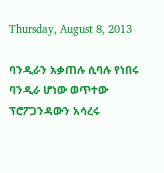Thursday, August 8, 2013

ባንዲራን አቃጠሉ ሲባሉ የነበሩ ባንዲራ ሆነው ወጥተው ፕሮፖጋንዳውን አሳረሩ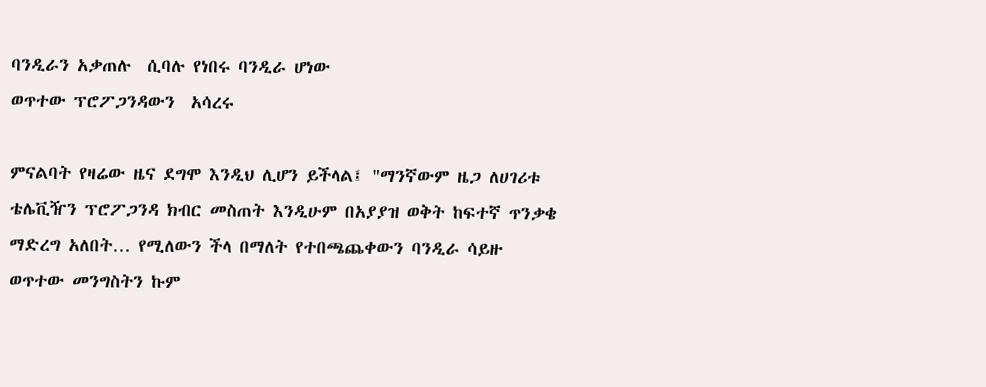ባንዲራን አቃጠሉ  ሲባሉ የነበሩ ባንዲራ ሆነው
ወጥተው ፕሮፖጋንዳውን  አሳረሩ

ምናልባት የዛሬው ዜና ደግሞ እንዲህ ሊሆን ይችላል፤ "ማንኛውም ዜጋ ለሀገሪቱ
ቴሌቪዥን ፕሮፖጋንዳ ክብር መስጠት እንዲሁም በአያያዝ ወቅት ከፍተኛ ጥንቃቄ
ማድረግ አለበት… የሚለውን ችላ በማለት የተበጫጨቀውን ባንዲራ ሳይዙ
ወጥተው መንግስትን ኩም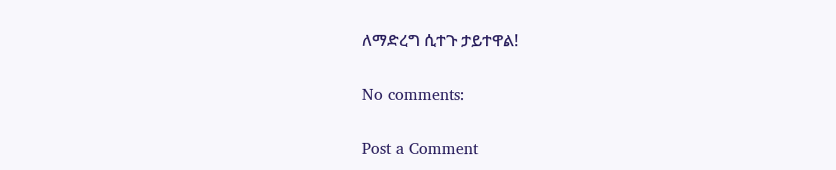ለማድረግ ሲተጉ ታይተዋል!

No comments:

Post a Comment